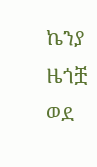ኬንያ ዜጎቿ ወደ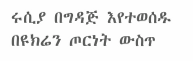ሩሲያ በግዳጅ እየተወሰዱ በዩክሬን ጦርነት ውስጥ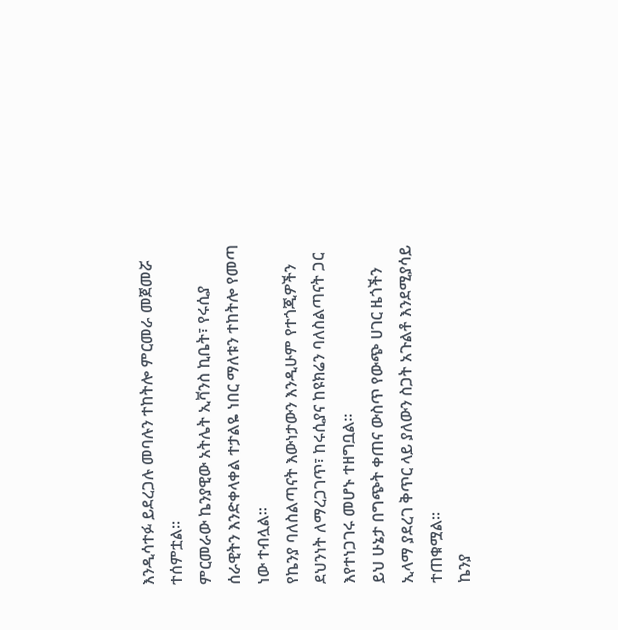እንዲሳተፉ ይደረጋሉ መባሉን ተከትሎ ምርመራ መጀመሯ ተሰምቷል፡፡
ምርመራው ኬንያዊው አትሌት ኢቫንስ ኪቤት፣ የሩሲያ ሰራዊትን እንድቀላቀል ተታልዬ ነበር ማለቱን ተከትሎ የመጣ ነው ተብሏል፡፡
የኬንያ ባለስልጣናት እውነታውን እንዲሁም የተጎጂዎችን ደህንነት ለማረጋገጥ፣ ከሩሲያና ከዩክሬን ባለስልጣናት ጋር እየተነጋገሩ መሆኑ ተዘግቧል፡፡
ይህ ሁኔታ በግጭት ቀጠና ውስጥ የውጭ ሀገር ዜጎችን ኢላማ ያደረገ ቅጥር ላይ ያለውን ስጋት አጉልቶ እንደሚያሳይ ተጠቁሟል፡፡
ኬንያ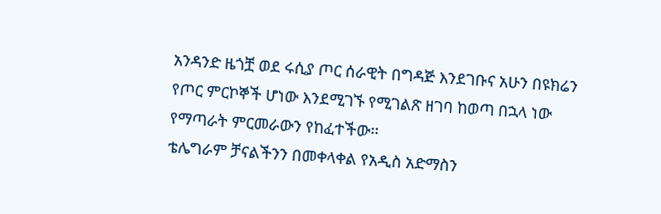አንዳንድ ዜጎቿ ወደ ሩሲያ ጦር ሰራዊት በግዳጅ እንደገቡና አሁን በዩክሬን የጦር ምርኮኞች ሆነው እንደሚገኙ የሚገልጽ ዘገባ ከወጣ በኋላ ነው የማጣራት ምርመራውን የከፈተችው፡፡
ቴሌግራም ቻናልችንን በመቀላቀል የአዲስ አድማስን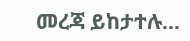መረጃ ይከታተሉ…